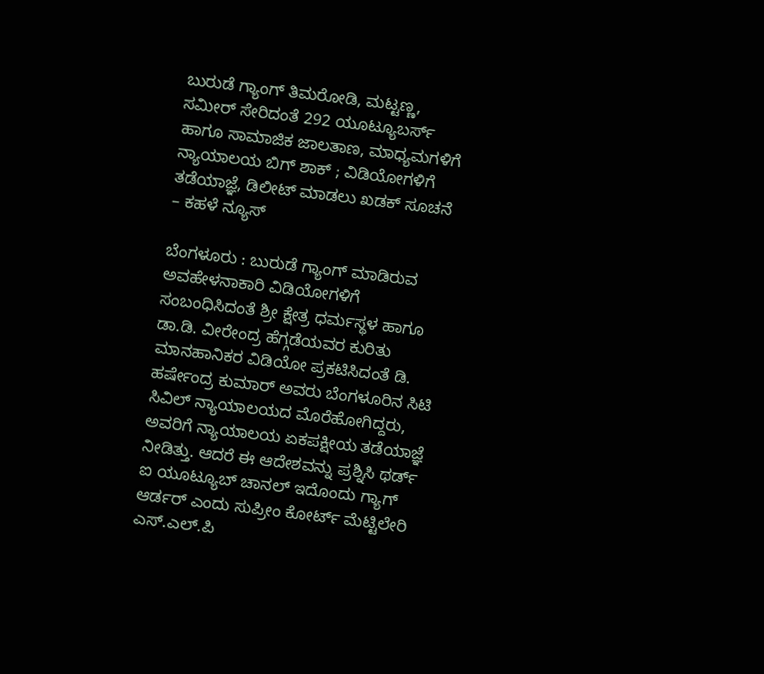ಬುರುಡೆ ಗ್ಯಾಂಗ್ ತಿಮರೋಡಿ, ಮಟ್ಟಣ್ಣ, ಸಮೀರ್ ಸೇರಿದಂತೆ 292 ಯೂಟ್ಯೂಬರ್ಸ್ ಹಾಗೂ ಸಾಮಾಜಿಕ ಜಾಲತಾಣ, ಮಾಧ್ಯಮಗಳಿಗೆ ನ್ಯಾಯಾಲಯ ಬಿಗ್ ಶಾಕ್ ; ವಿಡಿಯೋಗಳಿಗೆ ತಡೆಯಾಜ್ಞೆ, ಡಿಲೀಟ್ ಮಾಡಲು ಖಡಕ್ ಸೂಚನೆ – ಕಹಳೆ ನ್ಯೂಸ್

ಬೆಂಗಳೂರು : ಬುರುಡೆ ಗ್ಯಾಂಗ್ ಮಾಡಿರುವ ಅವಹೇಳನಾಕಾರಿ ವಿಡಿಯೋಗಳಿಗೆ ಸಂಬಂಧಿಸಿದಂತೆ ಶ್ರೀ ಕ್ಷೇತ್ರ ಧರ್ಮಸ್ಥಳ ಹಾಗೂ ಡಾ.ಡಿ. ವೀರೇಂದ್ರ ಹೆಗ್ಗಡೆಯವರ ಕುರಿತು ಮಾನಹಾನಿಕರ ವಿಡಿಯೋ ಪ್ರಕಟಿಸಿದಂತೆ ಡಿ. ಹರ್ಷೇಂದ್ರ ಕುಮಾರ್ ಅವರು ಬೆಂಗಳೂರಿನ ಸಿಟಿ ಸಿವಿಲ್ ನ್ಯಾಯಾಲಯದ ಮೊರೆಹೋಗಿದ್ದರು, ಅವರಿಗೆ ನ್ಯಾಯಾಲಯ ಏಕಪಕ್ಷೀಯ ತಡೆಯಾಜ್ಞೆ ನೀಡಿತ್ತು. ಆದರೆ ಈ ಆದೇಶವನ್ನು ಪ್ರಶ್ನಿಸಿ ಥರ್ಡ್ ಐ ಯೂಟ್ಯೂಬ್ ಚಾನಲ್ ಇದೊಂದು ಗ್ಯಾಗ್ ಆರ್ಡರ್ ಎಂದು ಸುಪ್ರೀಂ ಕೋರ್ಟ್ ಮೆಟ್ಟಿಲೇರಿ ಎಸ್.ಎಲ್.ಪಿ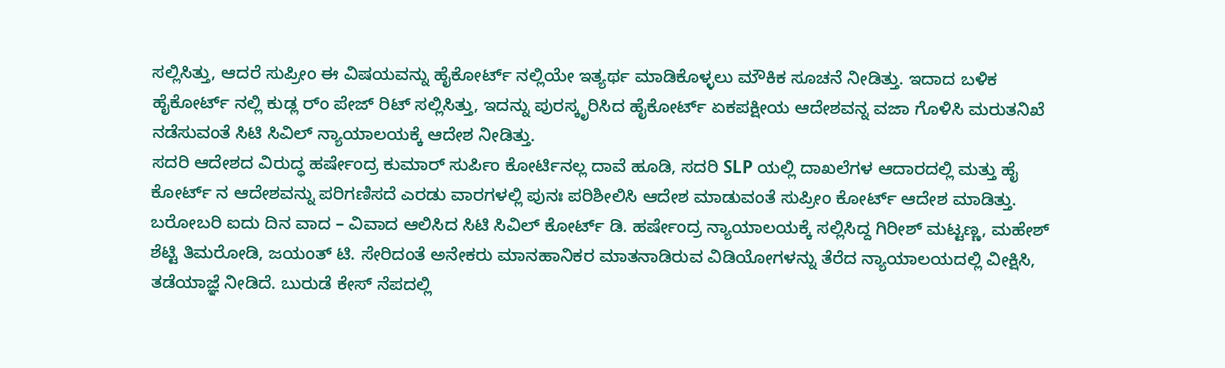ಸಲ್ಲಿಸಿತ್ತು, ಆದರೆ ಸುಪ್ರೀಂ ಈ ವಿಷಯವನ್ನು ಹೈಕೋರ್ಟ್ ನಲ್ಲಿಯೇ ಇತ್ಯರ್ಥ ಮಾಡಿಕೊಳ್ಳಲು ಮೌಕಿಕ ಸೂಚನೆ ನೀಡಿತ್ತು. ಇದಾದ ಬಳಿಕ ಹೈಕೋರ್ಟ್ ನಲ್ಲಿ ಕುಡ್ಲ ರ್ಂ ಪೇಜ್ ರಿಟ್ ಸಲ್ಲಿಸಿತ್ತು, ಇದನ್ನು ಪುರಸ್ಕೃರಿಸಿದ ಹೈಕೋರ್ಟ್ ಏಕಪಕ್ಷೀಯ ಆದೇಶವನ್ನ ವಜಾ ಗೊಳಿಸಿ ಮರುತನಿಖೆ ನಡೆಸುವಂತೆ ಸಿಟಿ ಸಿವಿಲ್ ನ್ಯಾಯಾಲಯಕ್ಕೆ ಆದೇಶ ನೀಡಿತ್ತು.
ಸದರಿ ಆದೇಶದ ವಿರುದ್ಧ ಹರ್ಷೇಂದ್ರ ಕುಮಾರ್ ಸುರ್ಪಿಂ ಕೋರ್ಟಿನಲ್ಲ ದಾವೆ ಹೂಡಿ, ಸದರಿ SLP ಯಲ್ಲಿ ದಾಖಲೆಗಳ ಆದಾರದಲ್ಲಿ ಮತ್ತು ಹೈ ಕೋರ್ಟ್ ನ ಆದೇಶವನ್ನು ಪರಿಗಣಿಸದೆ ಎರಡು ವಾರಗಳಲ್ಲಿ ಪುನಃ ಪರಿಶೀಲಿಸಿ ಆದೇಶ ಮಾಡುವಂತೆ ಸುಪ್ರೀಂ ಕೋರ್ಟ್ ಆದೇಶ ಮಾಡಿತ್ತು.
ಬರೋಬರಿ ಐದು ದಿನ ವಾದ – ವಿವಾದ ಆಲಿಸಿದ ಸಿಟಿ ಸಿವಿಲ್ ಕೋರ್ಟ್ ಡಿ. ಹರ್ಷೇಂದ್ರ ನ್ಯಾಯಾಲಯಕ್ಕೆ ಸಲ್ಲಿಸಿದ್ದ ಗಿರೀಶ್ ಮಟ್ಟಣ್ಣ, ಮಹೇಶ್ ಶೆಟ್ಟಿ ತಿಮರೋಡಿ, ಜಯಂತ್ ಟಿ. ಸೇರಿದಂತೆ ಅನೇಕರು ಮಾನಹಾನಿಕರ ಮಾತನಾಡಿರುವ ವಿಡಿಯೋಗಳನ್ನು ತೆರೆದ ನ್ಯಾಯಾಲಯದಲ್ಲಿ ವೀಕ್ಷಿಸಿ, ತಡೆಯಾಜ್ಞೆ ನೀಡಿದೆ. ಬುರುಡೆ ಕೇಸ್ ನೆಪದಲ್ಲಿ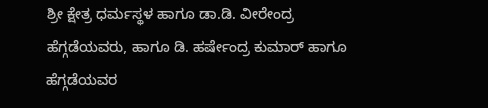ಶ್ರೀ ಕ್ಷೇತ್ರ ಧರ್ಮಸ್ಥಳ ಹಾಗೂ ಡಾ.ಡಿ. ವೀರೇಂದ್ರ ಹೆಗ್ಗಡೆಯವರು, ಹಾಗೂ ಡಿ. ಹರ್ಷೇಂದ್ರ ಕುಮಾರ್ ಹಾಗೂ ಹೆಗ್ಗಡೆಯವರ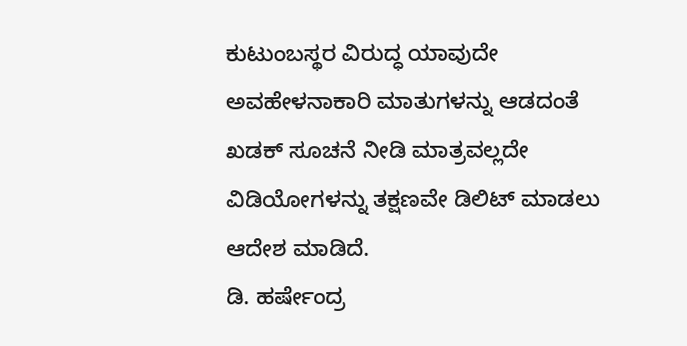ಕುಟುಂಬಸ್ಥರ ವಿರುದ್ಧ ಯಾವುದೇ ಅವಹೇಳನಾಕಾರಿ ಮಾತುಗಳನ್ನು ಆಡದಂತೆ ಖಡಕ್ ಸೂಚನೆ ನೀಡಿ ಮಾತ್ರವಲ್ಲದೇ ವಿಡಿಯೋಗಳನ್ನು ತಕ್ಷಣವೇ ಡಿಲಿಟ್ ಮಾಡಲು ಆದೇಶ ಮಾಡಿದೆ.
ಡಿ. ಹರ್ಷೇಂದ್ರ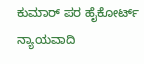ಕುಮಾರ್ ಪರ ಹೈಕೋರ್ಟ್ ನ್ಯಾಯವಾದಿ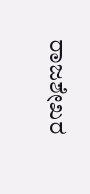ರಾಜಶೇಖರ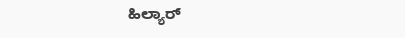ಹಿಲ್ಯಾರ್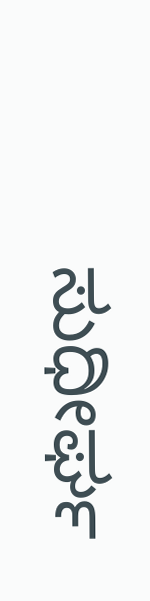ಸುಧೀರ್ಘ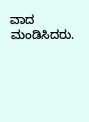ವಾದ ಮಂಡಿಸಿದರು.